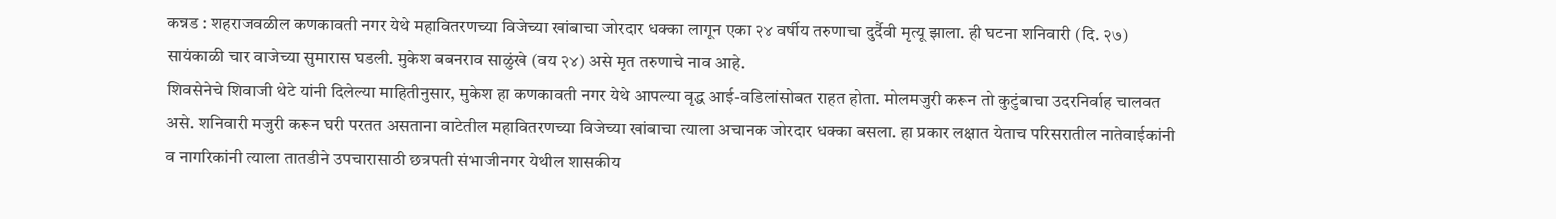कन्नड : शहराजवळील कणकावती नगर येथे महावितरणच्या विजेच्या खांबाचा जोरदार धक्का लागून एका २४ वर्षीय तरुणाचा दुर्दैवी मृत्यू झाला. ही घटना शनिवारी (दि. २७) सायंकाळी चार वाजेच्या सुमारास घडली. मुकेश बबनराव साळुंखे (वय २४) असे मृत तरुणाचे नाव आहे.
शिवसेनेचे शिवाजी थेटे यांनी दिलेल्या माहितीनुसार, मुकेश हा कणकावती नगर येथे आपल्या वृद्ध आई-वडिलांसोबत राहत होता. मोलमजुरी करून तो कुटुंबाचा उदरनिर्वाह चालवत असे. शनिवारी मजुरी करून घरी परतत असताना वाटेतील महावितरणच्या विजेच्या खांबाचा त्याला अचानक जोरदार धक्का बसला. हा प्रकार लक्षात येताच परिसरातील नातेवाईकांनी व नागरिकांनी त्याला तातडीने उपचारासाठी छत्रपती संभाजीनगर येथील शासकीय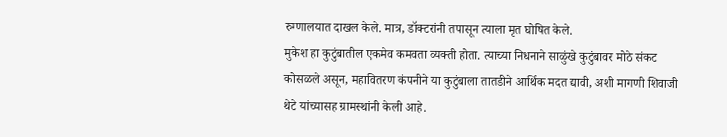रुग्णालयात दाखल केले. मात्र, डॉक्टरांनी तपासून त्याला मृत घोषित केले.
मुकेश हा कुटुंबातील एकमेव कमवता व्यक्ती होता. त्याच्या निधनाने साळुंखे कुटुंबावर मोठे संकट कोसळले असून, महावितरण कंपनीने या कुटुंबाला तातडीने आर्थिक मदत द्यावी, अशी मागणी शिवाजी थेटे यांच्यासह ग्रामस्थांनी केली आहे.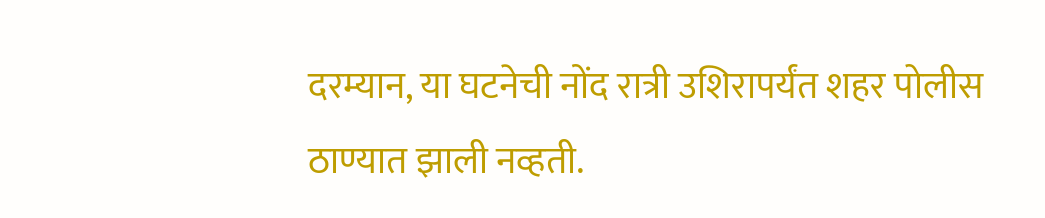दरम्यान, या घटनेची नोंद रात्री उशिरापर्यंत शहर पोलीस ठाण्यात झाली नव्हती.